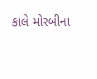કાલે મોરબીના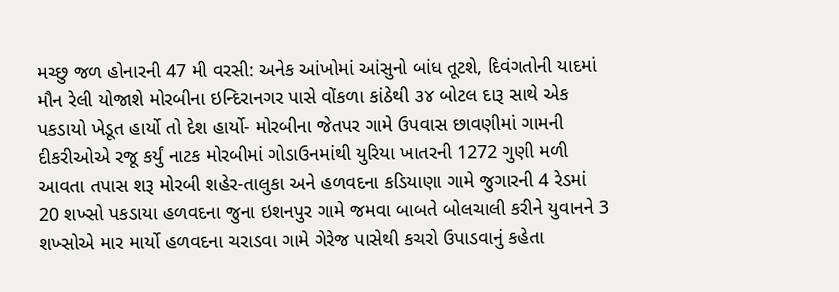મચ્છુ જળ હોનારની 47 મી વરસી: અનેક આંખોમાં આંસુનો બાંધ તૂટશે, દિવંગતોની યાદમાં મૌન રેલી યોજાશે મોરબીના ઇન્દિરાનગર પાસે વોંકળા કાંઠેથી ૩૪ બોટલ દારૂ સાથે એક પકડાયો ખેડૂત હાર્યો તો દેશ હાર્યો- મોરબીના જેતપર ગામે ઉપવાસ છાવણીમાં ગામની દીકરીઓએ રજૂ કર્યું નાટક મોરબીમાં ગોડાઉનમાંથી યુરિયા ખાતરની 1272 ગુણી મળી આવતા તપાસ શરૂ મોરબી શહેર-તાલુકા અને હળવદના કડિયાણા ગામે જુગારની 4 રેડમાં 20 શખ્સો પકડાયા હળવદના જુના ઇશનપુર ગામે જમવા બાબતે બોલચાલી કરીને યુવાનને 3 શખ્સોએ માર માર્યો હળવદના ચરાડવા ગામે ગેરેજ પાસેથી કચરો ઉપાડવાનું કહેતા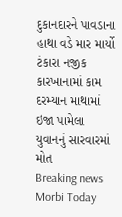દુકાનદારને પાવડાના હાથા વડે માર માર્યો ટંકારા નજીક કારખાનામાં કામ દરમ્યાન માથામાં ઇજા પામેલા યુવાનનું સારવારમાં મોત
Breaking news
Morbi Today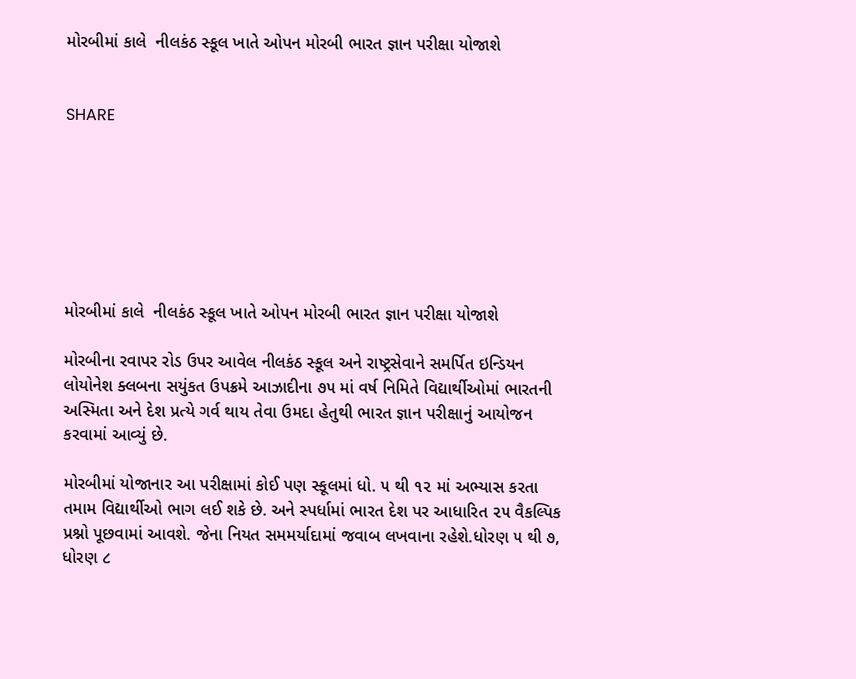મોરબીમાં કાલે  નીલકંઠ સ્કૂલ ખાતે ઓપન મોરબી ભારત જ્ઞાન પરીક્ષા યોજાશે


SHARE







મોરબીમાં કાલે  નીલકંઠ સ્કૂલ ખાતે ઓપન મોરબી ભારત જ્ઞાન પરીક્ષા યોજાશે

મોરબીના રવાપર રોડ ઉપર આવેલ નીલકંઠ સ્કૂલ અને રાષ્ટ્રસેવાને સમર્પિત ઇન્ડિયન લોયોનેશ ક્લબના સયુંકત ઉપક્રમે આઝાદીના ૭૫ માં વર્ષ નિમિતે વિદ્યાર્થીઓમાં ભારતની અસ્મિતા અને દેશ પ્રત્યે ગર્વ થાય તેવા ઉમદા હેતુથી ભારત જ્ઞાન પરીક્ષાનું આયોજન કરવામાં આવ્યું છે.

મોરબીમાં યોજાનાર આ પરીક્ષામાં કોઈ પણ સ્કૂલમાં ધો. ૫ થી ૧૨ માં અભ્યાસ કરતા તમામ વિદ્યાર્થીઓ ભાગ લઈ શકે છે. અને સ્પર્ધામાં ભારત દેશ પર આધારિત ૨૫ વૈકલ્પિક પ્રશ્નો પૂછવામાં આવશે. જેના નિયત સમમર્યાદામાં જવાબ લખવાના રહેશે.ધોરણ ૫ થી ૭, ધોરણ ૮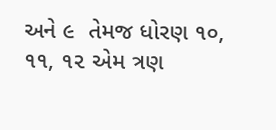અને ૯  તેમજ ધોરણ ૧૦, ૧૧, ૧૨ એમ ત્રણ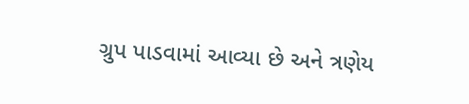ગ્રુપ પાડવામાં આવ્યા છે અને ત્રણેય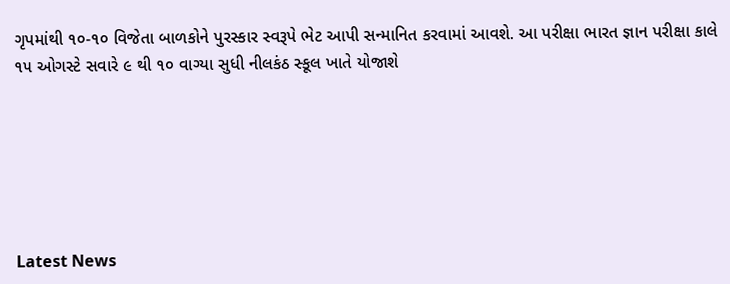ગૃપમાંથી ૧૦-૧૦ વિજેતા બાળકોને પુરસ્કાર સ્વરૂપે ભેટ આપી સન્માનિત કરવામાં આવશે. આ પરીક્ષા ભારત જ્ઞાન પરીક્ષા કાલે ૧૫ ઓગસ્ટે સવારે ૯ થી ૧૦ વાગ્યા સુધી નીલકંઠ સ્કૂલ ખાતે યોજાશે






Latest News